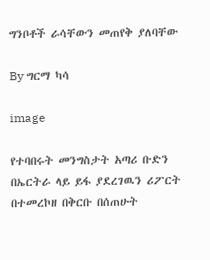ግንቦቶች ራሳቸውን መጠየቅ ያለባቸው

By ግርማ ካሳ

image

የተባበሩት መንግስታት አጣሪ ቡድን በኤርትራ ላይ ይፋ ያደረገዉን ሪፖርት በተመረኮዘ በቅርቡ በሰጠሁት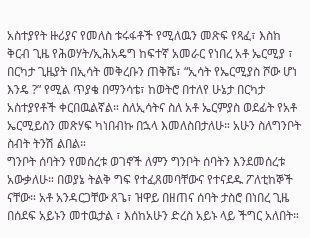አስተያየት ዙሪያና የመለስ ቱሩፋቶች የሚለዉን መጽፍ የጻፈ፣ እስከ ቅርብ ጊዜ የሕወሃት/ኢሕአዴግ ከፍተኛ አመራር የነበረ አቶ ኤርሚያ ፣ በርካታ ጊዜያት በኢሳት መቅረቡን ጠቅሼ፣ “ኢሳት የኤርሚያስ ሾው ሆነ እንዴ ?” የሚል ጥያቄ በማንሳቴ፣ ከወትሮ በተለየ ሁኔታ በርካታ አስተያየቶች ቀርበዉልኛል። ስለኢሳትና ስለ አቶ ኤርምያስ ወደፊት የአቶ ኤርሚይስን መጽሃፍ ካነበብኩ በኋላ እመለስበታለሁ። አሁን ስለግንቦት ስብት ትንሽ ልበል።
ግንቦት ሰባትን የመሰረቱ ወገኖች ለምን ግንቦት ሰባትን እንደመሰረቱ አውቃለሁ። በወያኔ ትልቅ ግፍ የተፈጸመባቸውና የተናደዱ ፖለቲከኞች ናቸው። አቶ አንዳርጋቸው ጸጌ፣ ዝዋይ በዘጠና ሰባት ታስሮ በነበረ ጊዜ በሰደፍ አይኑን መተዉታል ፣ እሰከአሁን ድረስ አይኑ ላይ ችግር አለበት።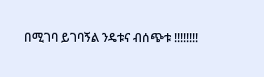በሚገባ ይገባኝል ንዴቱና ብሰጭቱ !!!!!!!!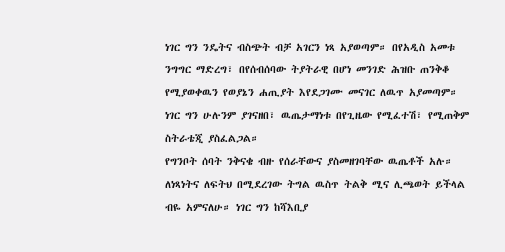ነገር ግን ንዴትና ብስጭት ብቻ አገርን ነጻ አያወጣም። በየአዲስ አመቱ ንግግር ማድረግ፣ በየሰብሰባው ትያትራዊ በሆነ መንገድ ሕዝቡ ጠንቅቆ የሚያወቀዉን የወያኔን ሐጢያት እየደጋገሙ መናገር ለዉጥ አያመጣም። ነገር ግን ሁሉንም ያገናዘበ፣ ዉጤታማነቱ በየጊዜው የሚፈተሽ፣ የሚጠቅም ስትራቴጂ ያስፈልጋል።
የግንቦት ሰባት ንቅናቄ ብዙ የሰራቸውና ያስመዘገባቸው ዉጤቶች አሉ። ለነጻነትና ለፍትህ በሚደረገው ትግል ዉስጥ ትልቅ ሚና ሊጫወት ይችላል ብዬ አምናለሁ። ነገር ግን ከሻእቢያ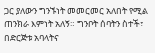ጋር ያለውን ግንኙነት መመርመር አለበት የሚል ጠንክራ እምነት አለኝ። ግንቦት ሰባትን ስተች፣ በድርጅቱ አባላትና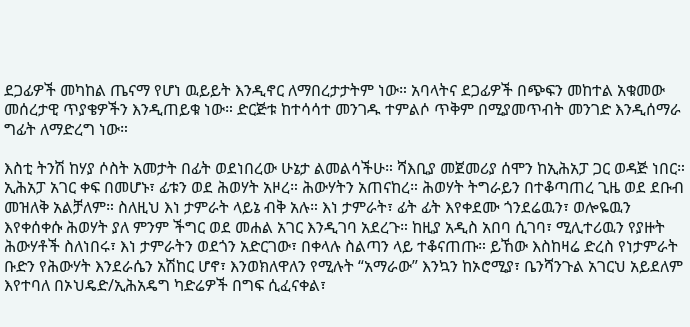ደጋፊዎች መካከል ጤናማ የሆነ ዉይይት እንዲኖር ለማበረታታትም ነው። አባላትና ደጋፊዎች በጭፍን መከተል አቁመው መሰረታዊ ጥያቄዎችን እንዲጠይቁ ነው። ድርጅቱ ከተሳሳተ መንገዱ ተምልሶ ጥቅም በሚያመጥብት መንገድ እንዲሰማራ ግፊት ለማድረግ ነው።

እስቲ ትንሽ ከሃያ ሶስት አመታት በፊት ወደነበረው ሁኔታ ልመልሳችሁ። ሻእቢያ መጀመሪያ ሰሞን ከኢሕአፓ ጋር ወዳጅ ነበር። ኢሕአፓ አገር ቀፍ በመሆኑ፣ ፊቱን ወደ ሕወሃት አዞረ። ሕውሃትን አጠናከረ። ሕወሃት ትግራይን በተቆጣጠረ ጊዜ ወደ ደቡብ መዝለቅ አልቻለም። ስለዚህ እነ ታምራት ላይኔ ብቅ አሉ። እነ ታምራት፣ ፊት ፊት እየቀደሙ ጎንደሬዉን፣ ወሎዬዉን እየቀሰቀሱ ሕወሃት ያለ ምንም ችግር ወደ መሐል አገር እንዲገባ አደረጉ። ከዚያ አዲስ አበባ ሲገባ፣ ሚሊተሪዉን የያዙት ሕውሃቶች ስለነበሩ፣ እነ ታምራትን ወደጎን አድርገው፣ በቀላሉ ስልጣን ላይ ተቆናጠጡ። ይኸው እስከዛሬ ድረስ የነታምራት ቡድን የሕውሃት እንደራሴን አሽከር ሆኖ፣ እንወክለዋለን የሚሉት “አማራው” እንኳን ከኦሮሚያ፣ ቤንሻንጉል አገርህ አይደለም እየተባለ በኦህዴድ/ኢሕአዴግ ካድሬዎች በግፍ ሲፈናቀል፣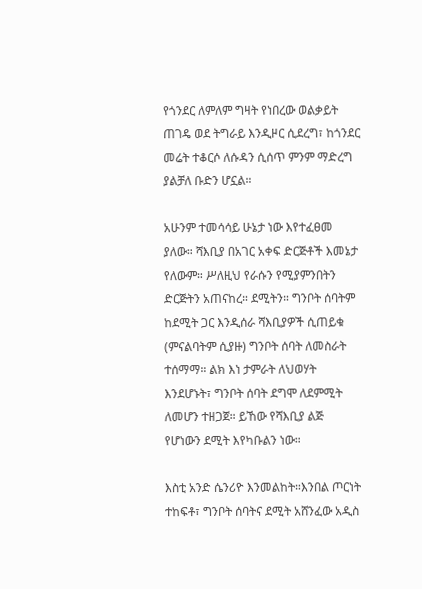የጎንደር ለምለም ግዛት የነበረው ወልቃይት ጠገዴ ወደ ትግራይ እንዲዞር ሲደረግ፣ ከጎንደር መሬት ተቆርሶ ለሱዳን ሲሰጥ ምንም ማድረግ ያልቻለ ቡድን ሆኗል።

አሁንም ተመሳሳይ ሁኔታ ነው እየተፈፀመ ያለው። ሻእቢያ በአገር አቀፍ ድርጅቶች እመኔታ የለውም። ሥለዚህ የራሱን የሚያምንበትን ድርጅትን አጠናከረ። ደሚትን። ግንቦት ሰባትም ከደሚት ጋር እንዲሰራ ሻእቢያዎች ሲጠይቁ (ምናልባትም ሲያዙ) ግንቦት ሰባት ለመስራት ተሰማማ። ልክ እነ ታምራት ለህወሃት እንደሆኑት፣ ግንቦት ሰባት ደግሞ ለደምሚት ለመሆን ተዘጋጀ። ይኸው የሻእቢያ ልጅ የሆነውን ደሚት እየካቡልን ነው።

እስቲ አንድ ሴንሪዮ እንመልከት።እንበል ጦርነት ተከፍቶ፣ ግንቦት ሰባትና ደሚት አሸንፈው አዲስ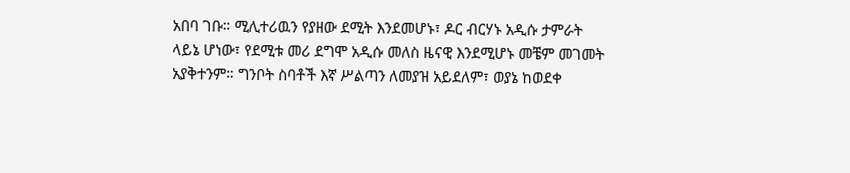አበባ ገቡ። ሚሊተሪዉን የያዘው ደሚት እንደመሆኑ፣ ዶር ብርሃኑ አዲሱ ታምራት ላይኔ ሆነው፣ የደሚቱ መሪ ደግሞ አዲሱ መለስ ዜናዊ እንደሚሆኑ መቼም መገመት አያቅተንም። ግንቦት ስባቶች እኛ ሥልጣን ለመያዝ አይደለም፣ ወያኔ ከወደቀ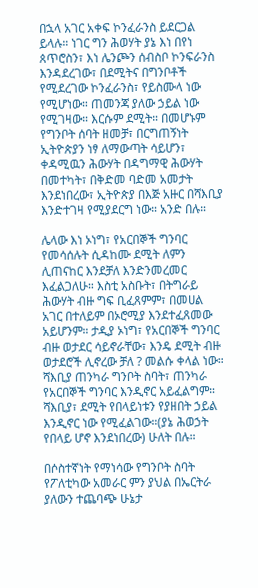በኋላ አገር አቀፍ ኮንፈራንስ ይደርጋል ይላሉ። ነገር ግን ሕወሃት ያኔ እነ በየነ ጰጥሮስን፣ እነ ሌንጮን ሰብስቦ ኮንፍራንስ እንዳደረገው፣ በደሚትና በግንቦቶች የሚደረገው ኮንፈራንስ፣ የይስሙላ ነው የሚሆነው። ጠመንጃ ያለው ኃይል ነው የሚገዛው። እርሱም ደሚት። በመሆኑም የግንቦት ሰባት ዘመቻ፣ በርግጠኝነት ኢትዮጵያን ነፃ ለማውጣት ሳይሆን፣ ቀዳሚዉን ሕውሃት በዳግማዊ ሕውሃት በመተካት፣ በቅድመ ባድመ አመታት እንደነበረው፣ ኢትዮጵያ በእጅ አዙር በሻእቢያ እንድተገዛ የሚያደርግ ነው። አንድ በሉ።

ሌላው እነ ኦነግ፣ የአርበኞች ግንባር የመሳሰሉት ሲዳከሙ ደሚት ለምን ሊጠናከር እንደቻለ እንድንመረመር እፈልጋለሁ። እስቲ አስቡት፣ በትግራይ ሕውሃት ብዙ ግፍ ቢፈጸምም፣ በመሀል አገር በተለይም በኦሮሚያ እንደተፈጸመው አይሆንም። ታዲያ ኦነግ፣ የአርበኞች ግንባር ብዙ ወታደር ሳይኖራቸው፣ እንዴ ደሚት ብዙ ወታደሮች ሊኖረው ቻለ ? መልሱ ቀላል ነው። ሻእቢያ ጠንካራ ግንቦት ስባት፣ ጠንካራ የአርበኞች ግንባር እንዲኖር አይፈልግም። ሻእቢያ፣ ደሚት የበላይነቱን የያዘበት ኃይል እንዲኖር ነው የሚፈልገው።(ያኔ ሕወኃት የበላይ ሆኖ እንደነበረው) ሁለት በሉ።

በሶስተኛነት የማነሳው የግንቦት ስባት የፖለቲካው አመራር ምን ያህል በኤርትራ ያለውን ተጨባጭ ሁኔታ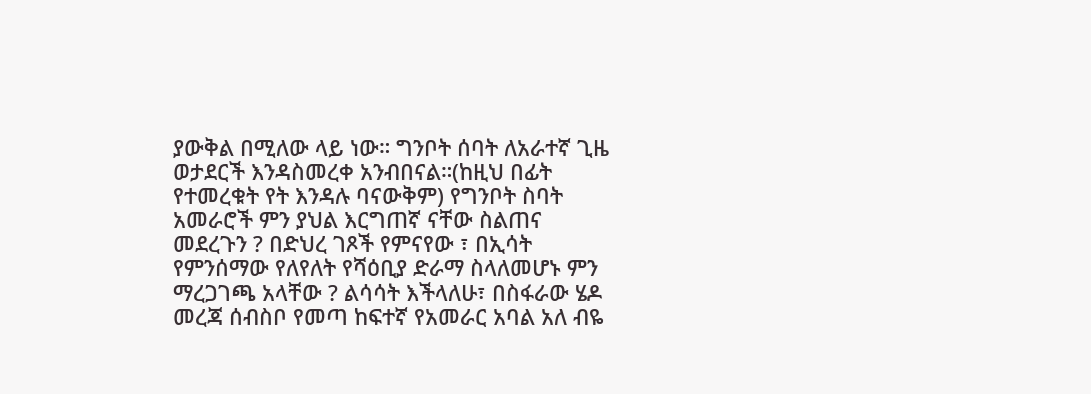ያውቅል በሚለው ላይ ነው። ግንቦት ሰባት ለአራተኛ ጊዜ ወታደርች እንዳስመረቀ አንብበናል።(ከዚህ በፊት የተመረቁት የት እንዳሉ ባናውቅም) የግንቦት ስባት አመራሮች ምን ያህል እርግጠኛ ናቸው ስልጠና መደረጉን ? በድህረ ገጾች የምናየው ፣ በኢሳት የምንሰማው የለየለት የሻዕቢያ ድራማ ስላለመሆኑ ምን ማረጋገጫ አላቸው ? ልሳሳት እችላለሁ፣ በስፋራው ሄዶ መረጃ ሰብስቦ የመጣ ከፍተኛ የአመራር አባል አለ ብዬ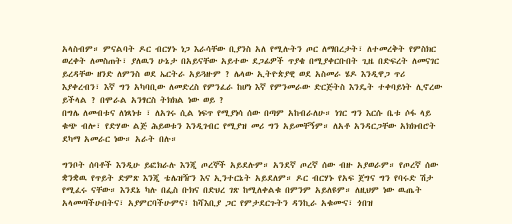አላስብም። ምናልባት ዶር ብርሃኑ ነጋ እራሳቸው ቢያንስ አለ የሚሉትን ጦር ለማበረታት፣ ለተመረቅት የምስክር ወረቀት ለመስጠት፣ ያለዉን ሁኔታ በአይናቸው አይተው ደጋፊዎች ጥያቄ በሚያቀርቡበት ጊዜ በድፍረት ለመናገር ይረዳቸው ዘንድ ለምንስ ወደ ኤርትራ አይጓዙም ? ሌላው ኢትዮጵያዊ ወደ አስመራ ሄዶ እንዲዋጋ ጥሪ እያቀረብን፣ እኛ ግን አካባቢው ለመድረስ የምንፈራ ከሆነ እኛ የምንመራው ድርጅትስ እንዴት ተቀባይነት ሊኖረው ይችላል ? በሞራል አንፃርስ ትክክል ነው ወይ ?
በግሌ ለመብቱና ለነጻነቱ ፣ ለአገሩ ሲል ነፍጥ የሚያነሳ ሰው በጣም አከብራለሁ። ነገር ግን እርሱ ቤቱ ሶፋ ላይ ቁጭ ብሎ፣ የድሃው ልጅ ሕይወቱን እንዲገብር የሚያዝ መሪ ግን አይመቸኝም። ለአቶ አንዳርጋቸው አክክብሮት ደካማ አመራር ነው። አራት በሉ።

ግንቦት ሰባቶች እንዲሁ ይፎክራሉ እንጂ ጦረኞች አይደሉም። አንደኛ ጦረኛ ሰው ብዙ አያወራም። የጦረኛ ሰው ቋንቋዉ የጥይት ድምጽ እንጂ ቴሌዝዥን እና ኢንተርኔት አይደለም። ዶር ብርሃኑ የአፍ ጀግና ግን የባሩድ ሽታ የሚፈሩ ናቸው። እንደኔ ካሉ በፌስ ቡክና በድህረ ገጽ ከሚለቀልቁ በምንም አይለዩም። ለዚህም ነው ዉጤት አላመጣችሁበትና፣ አያምርባችሁምና፣ ከሻእቢያ ጋር የምታደርጉትን ዳንኪራ አቁሙና፣ ጎበዝ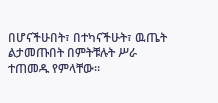በሆናችሁበት፣ በተካናችሁት፣ ዉጤት ልታመጡበት በምትቹሉት ሥራ ተጠመዱ የምላቸው።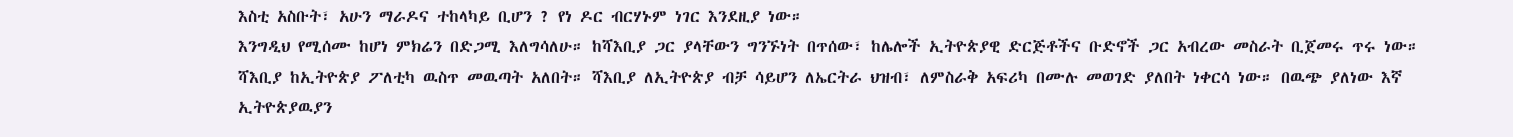እስቲ አስቡት፣ አሁን ማራዶና ተከላካይ ቢሆን ? የነ ዶር ብርሃኑም ነገር እንደዚያ ነው።
እንግዲህ የሚሰሙ ከሆነ ምክሬን በድጋሚ እለግሳለሁ። ከሻእቢያ ጋር ያላቸውን ግንኙነት በጥሰው፣ ከሌሎች ኢትዮጵያዊ ድርጅቶችና ቡድኖች ጋር አብረው መስራት ቢጀመሩ ጥሩ ነው። ሻእቢያ ከኢትዮጵያ ፖለቲካ ዉስጥ መዉጣት አለበት። ሻእቢያ ለኢትዮጵያ ብቻ ሳይሆን ለኤርትራ ህዝብ፣ ለምስራቅ አፍሪካ በሙሉ መወገድ ያለበት ነቀርሳ ነው። በዉጭ ያለነው እኛ ኢትዮጵያዉያን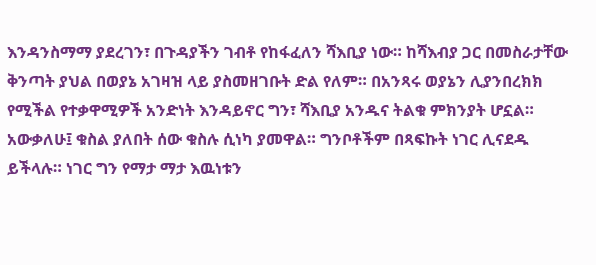እንዳንስማማ ያደረገን፣ በጉዳያችን ገብቶ የከፋፈለን ሻእቢያ ነው። ከሻእብያ ጋር በመስራታቸው ቅንጣት ያህል በወያኔ አገዛዝ ላይ ያስመዘገቡት ድል የለም። በአንጻሩ ወያኔን ሊያንበረክክ የሚችል የተቃዋሚዎች አንድነት እንዳይኖር ግን፣ ሻእቢያ አንዱና ትልቁ ምክንያት ሆኗል።
አውቃለሁ፤ ቁስል ያለበት ሰው ቁስሉ ሲነካ ያመዋል። ግንቦቶችም በጻፍኩት ነገር ሊናደዱ ይችላሉ። ነገር ግን የማታ ማታ እዉነቱን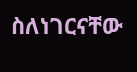ስለነገርናቸው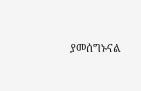ያመሰግኑናል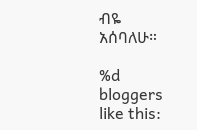ብዬ አሰባለሁ።

%d bloggers like this: